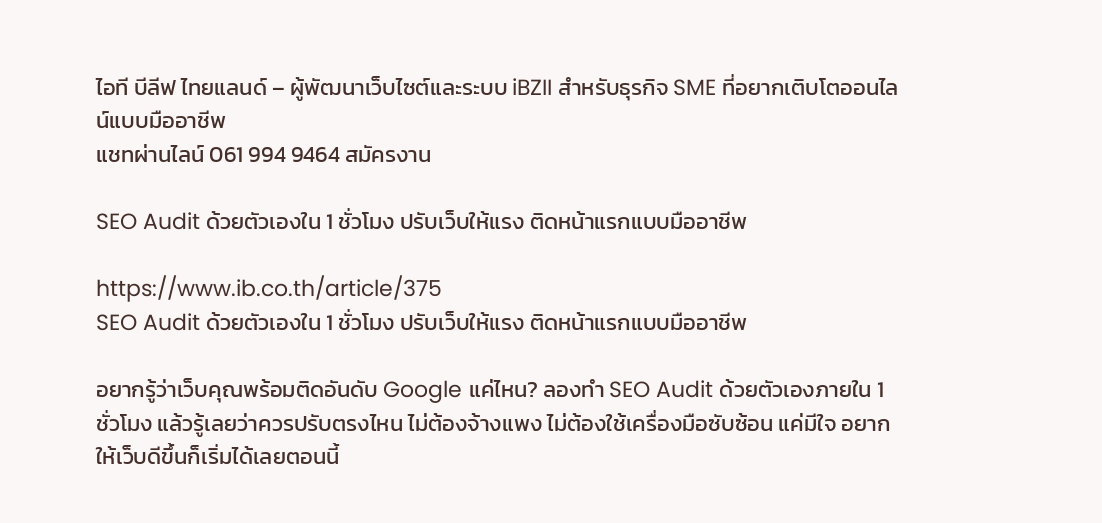ไอที บีลีฟ ไทยแลนด์ – ผู้พัฒนาเว็บไซต์และระบบ iBZII สำหรับธุรกิจ SME ที่อยากเติบโตออนไลน์แบบมืออาชีพ
แชทผ่านไลน์ 061 994 9464 สมัครงาน

SEO Audit ด้วยตัวเองใน 1 ชั่วโมง ปรับเว็บให้แรง ติดหน้าแรกแบบมืออาชีพ

https://www.ib.co.th/article/375
SEO Audit ด้วยตัวเองใน 1 ชั่วโมง ปรับเว็บให้แรง ติดหน้าแรกแบบมืออาชีพ

อยากรู้ว่าเว็บคุณพร้อมติดอันดับ Google แค่ไหน? ลองทำ SEO Audit ด้วยตัวเองภายใน 1 ชั่วโมง แล้วรู้เลยว่าควรปรับตรงไหน ไม่ต้องจ้างแพง ไม่ต้องใช้เครื่องมือซับซ้อน แค่มีใจ อยากให้เว็บดีขึ้นก็เริ่มได้เลยตอนนี้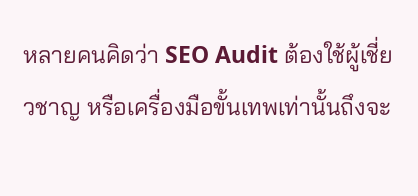หลายคนคิดว่า SEO Audit ต้องใช้ผู้เชี่ยวชาญ หรือเครื่องมือขั้นเทพเท่านั้นถึงจะ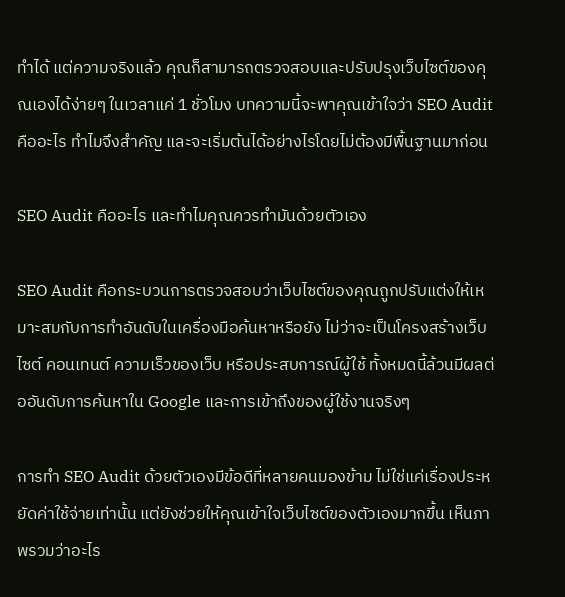ทำได้ แต่ความจริงแล้ว คุณก็สามารถตรวจสอบและปรับปรุงเว็บไซต์ของคุณเองได้ง่ายๆ ในเวลาแค่ 1 ชั่วโมง บทความนี้จะพาคุณเข้าใจว่า SEO Audit คืออะไร ทำไมจึงสำคัญ และจะเริ่มต้นได้อย่างไรโดยไม่ต้องมีพื้นฐานมาก่อน

SEO Audit คืออะไร และทำไมคุณควรทำมันด้วยตัวเอง

SEO Audit คือกระบวนการตรวจสอบว่าเว็บไซต์ของคุณถูกปรับแต่งให้เหมาะสมกับการทำอันดับในเครื่องมือค้นหาหรือยัง ไม่ว่าจะเป็นโครงสร้างเว็บไซต์ คอนเทนต์ ความเร็วของเว็บ หรือประสบการณ์ผู้ใช้ ทั้งหมดนี้ล้วนมีผลต่ออันดับการค้นหาใน Google และการเข้าถึงของผู้ใช้งานจริงๆ

การทำ SEO Audit ด้วยตัวเองมีข้อดีที่หลายคนมองข้าม ไม่ใช่แค่เรื่องประหยัดค่าใช้จ่ายเท่านั้น แต่ยังช่วยให้คุณเข้าใจเว็บไซต์ของตัวเองมากขึ้น เห็นภาพรวมว่าอะไร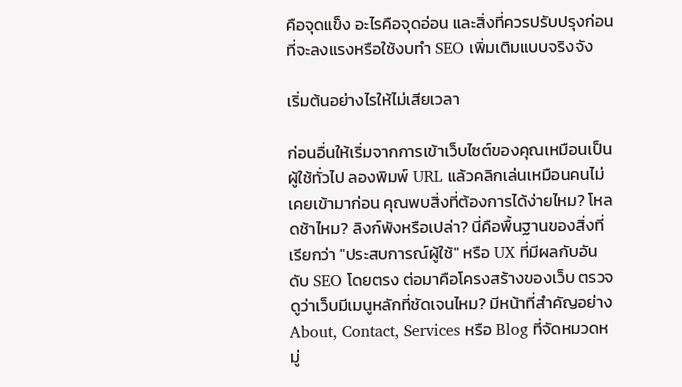คือจุดแข็ง อะไรคือจุดอ่อน และสิ่งที่ควรปรับปรุงก่อนที่จะลงแรงหรือใช้งบทำ SEO เพิ่มเติมแบบจริงจัง

เริ่มต้นอย่างไรให้ไม่เสียเวลา

ก่อนอื่นให้เริ่มจากการเข้าเว็บไซต์ของคุณเหมือนเป็นผู้ใช้ทั่วไป ลองพิมพ์ URL แล้วคลิกเล่นเหมือนคนไม่เคยเข้ามาก่อน คุณพบสิ่งที่ต้องการได้ง่ายไหม? โหลดช้าไหม? ลิงก์พังหรือเปล่า? นี่คือพื้นฐานของสิ่งที่เรียกว่า "ประสบการณ์ผู้ใช้" หรือ UX ที่มีผลกับอันดับ SEO โดยตรง ต่อมาคือโครงสร้างของเว็บ ตรวจดูว่าเว็บมีเมนูหลักที่ชัดเจนไหม? มีหน้าที่สำคัญอย่าง About, Contact, Services หรือ Blog ที่จัดหมวดหมู่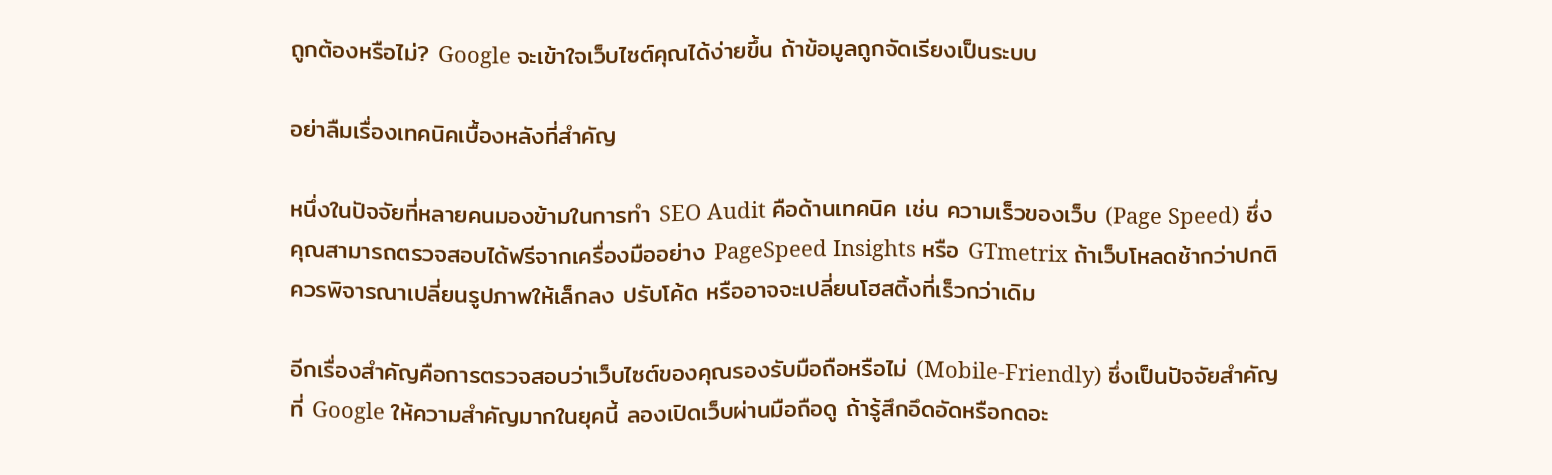ถูกต้องหรือไม่? Google จะเข้าใจเว็บไซต์คุณได้ง่ายขึ้น ถ้าข้อมูลถูกจัดเรียงเป็นระบบ

อย่าลืมเรื่องเทคนิคเบื้องหลังที่สำคัญ

หนึ่งในปัจจัยที่หลายคนมองข้ามในการทำ SEO Audit คือด้านเทคนิค เช่น ความเร็วของเว็บ (Page Speed) ซึ่งคุณสามารถตรวจสอบได้ฟรีจากเครื่องมืออย่าง PageSpeed Insights หรือ GTmetrix ถ้าเว็บโหลดช้ากว่าปกติ ควรพิจารณาเปลี่ยนรูปภาพให้เล็กลง ปรับโค้ด หรืออาจจะเปลี่ยนโฮสติ้งที่เร็วกว่าเดิม

อีกเรื่องสำคัญคือการตรวจสอบว่าเว็บไซต์ของคุณรองรับมือถือหรือไม่ (Mobile-Friendly) ซึ่งเป็นปัจจัยสำคัญที่ Google ให้ความสำคัญมากในยุคนี้ ลองเปิดเว็บผ่านมือถือดู ถ้ารู้สึกอึดอัดหรือกดอะ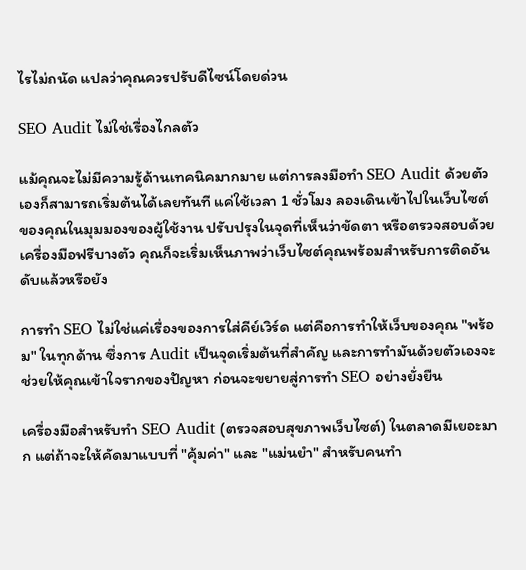ไรไม่ถนัด แปลว่าคุณควรปรับดีไซน์โดยด่วน

SEO Audit ไม่ใช่เรื่องไกลตัว

แม้คุณจะไม่มีความรู้ด้านเทคนิคมากมาย แต่การลงมือทำ SEO Audit ด้วยตัวเองก็สามารถเริ่มต้นได้เลยทันที แค่ใช้เวลา 1 ชั่วโมง ลองเดินเข้าไปในเว็บไซต์ของคุณในมุมมองของผู้ใช้งาน ปรับปรุงในจุดที่เห็นว่าขัดตา หรือตรวจสอบด้วยเครื่องมือฟรีบางตัว คุณก็จะเริ่มเห็นภาพว่าเว็บไซต์คุณพร้อมสำหรับการติดอันดับแล้วหรือยัง

การทำ SEO ไม่ใช่แค่เรื่องของการใส่คีย์เวิร์ด แต่คือการทำให้เว็บของคุณ "พร้อม" ในทุกด้าน ซึ่งการ Audit เป็นจุดเริ่มต้นที่สำคัญ และการทำมันด้วยตัวเองจะช่วยให้คุณเข้าใจรากของปัญหา ก่อนจะขยายสู่การทำ SEO อย่างยั่งยืน

เครื่องมือสำหรับทำ SEO Audit (ตรวจสอบสุขภาพเว็บไซต์) ในตลาดมีเยอะมาก แต่ถ้าจะให้คัดมาแบบที่ "คุ้มค่า" และ "แม่นยำ" สำหรับคนทำ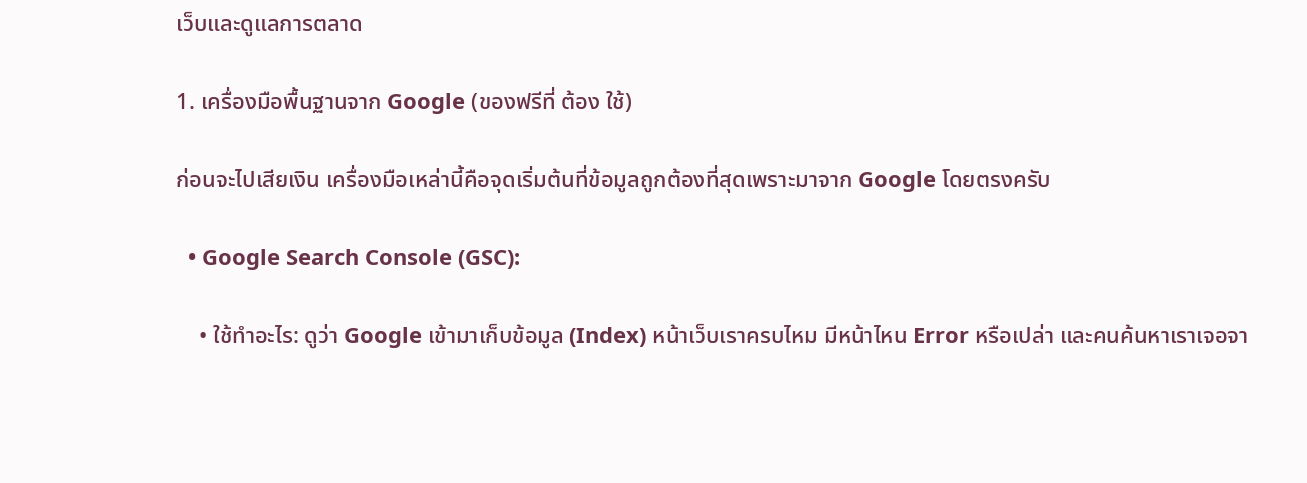เว็บและดูแลการตลาด

1. เครื่องมือพื้นฐานจาก Google (ของฟรีที่ ต้อง ใช้)

ก่อนจะไปเสียเงิน เครื่องมือเหล่านี้คือจุดเริ่มต้นที่ข้อมูลถูกต้องที่สุดเพราะมาจาก Google โดยตรงครับ

  • Google Search Console (GSC):

    • ใช้ทำอะไร: ดูว่า Google เข้ามาเก็บข้อมูล (Index) หน้าเว็บเราครบไหม มีหน้าไหน Error หรือเปล่า และคนค้นหาเราเจอจา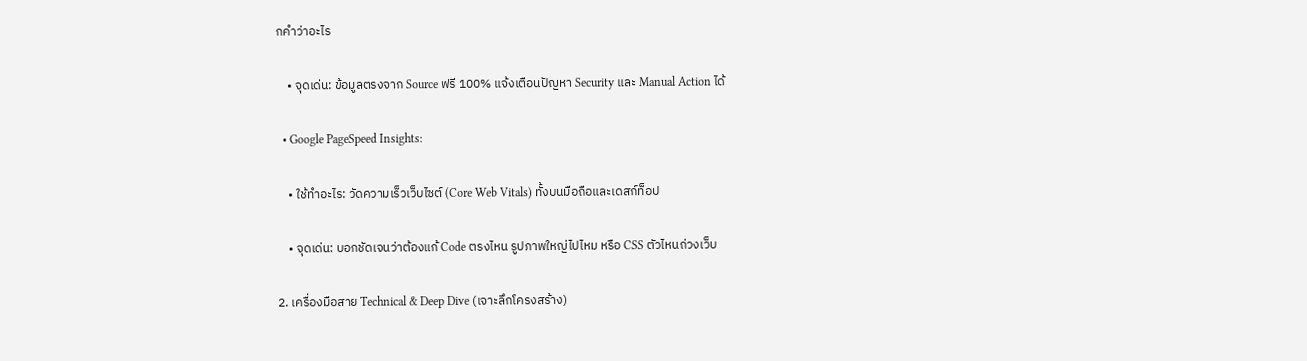กคำว่าอะไร

    • จุดเด่น: ข้อมูลตรงจาก Source ฟรี 100% แจ้งเตือนปัญหา Security และ Manual Action ได้

  • Google PageSpeed Insights:

    • ใช้ทำอะไร: วัดความเร็วเว็บไซต์ (Core Web Vitals) ทั้งบนมือถือและเดสก์ท็อป

    • จุดเด่น: บอกชัดเจนว่าต้องแก้ Code ตรงไหน รูปภาพใหญ่ไปไหม หรือ CSS ตัวไหนถ่วงเว็บ

2. เครื่องมือสาย Technical & Deep Dive (เจาะลึกโครงสร้าง)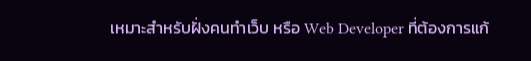เหมาะสำหรับฝั่งคนทำเว็บ หรือ Web Developer ที่ต้องการแก้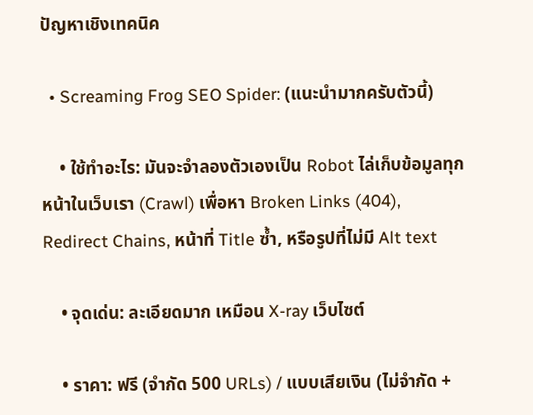ปัญหาเชิงเทคนิค

  • Screaming Frog SEO Spider: (แนะนำมากครับตัวนี้)

    • ใช้ทำอะไร: มันจะจำลองตัวเองเป็น Robot ไล่เก็บข้อมูลทุกหน้าในเว็บเรา (Crawl) เพื่อหา Broken Links (404), Redirect Chains, หน้าที่ Title ซ้ำ, หรือรูปที่ไม่มี Alt text

    • จุดเด่น: ละเอียดมาก เหมือน X-ray เว็บไซต์

    • ราคา: ฟรี (จำกัด 500 URLs) / แบบเสียเงิน (ไม่จำกัด +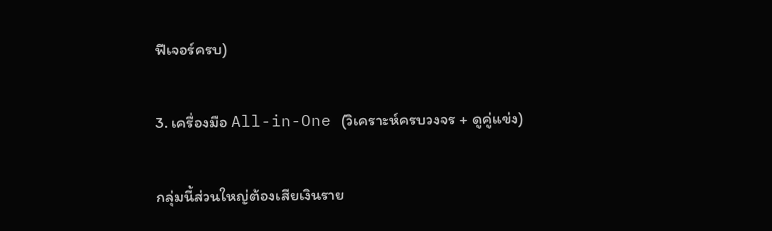ฟีเจอร์ครบ)

3. เครื่องมือ All-in-One (วิเคราะห์ครบวงจร + ดูคู่แข่ง)

กลุ่มนี้ส่วนใหญ่ต้องเสียเงินราย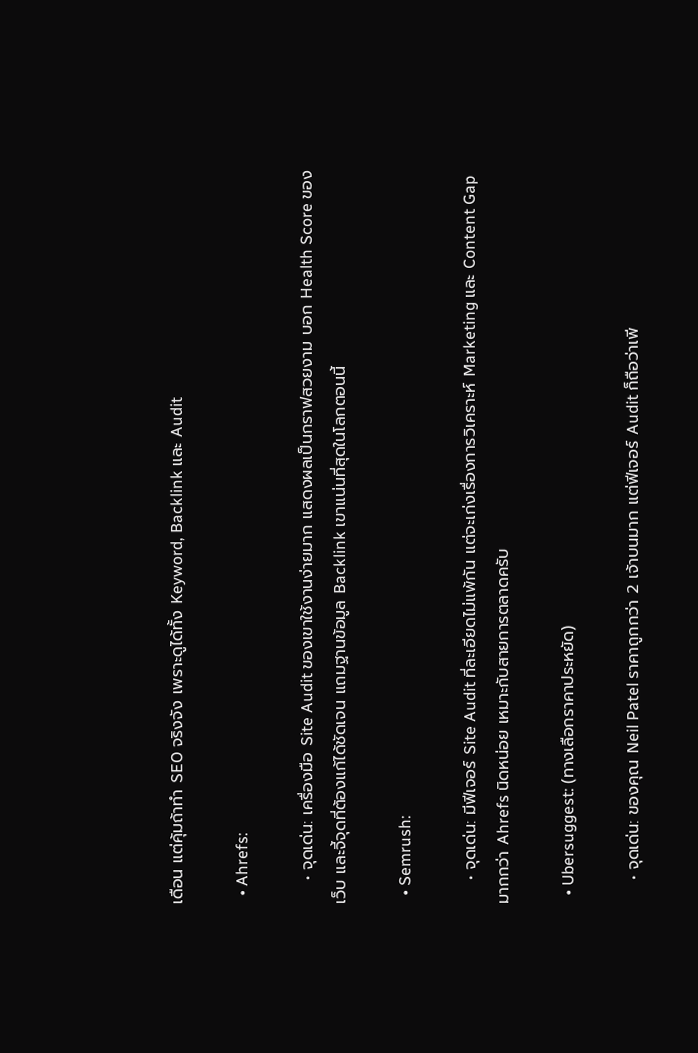เดือน แต่คุ้มถ้าทำ SEO จริงจัง เพราะดูได้ทั้ง Keyword, Backlink และ Audit

  • Ahrefs:

    • จุดเด่น: เครื่องมือ Site Audit ของเขาใช้งานง่ายมาก แสดงผลเป็นกราฟสวยงาม บอก Health Score ของเว็บ และจี้จุดที่ต้องแก้ได้ชัดเจน แถมฐานข้อมูล Backlink เขาแน่นที่สุดในโลกตอนนี้

  • Semrush:

    • จุดเด่น: มีฟีเจอร์ Site Audit ที่ละเอียดไม่แพ้กัน แต่จะเก่งเรื่องการวิเคราะห์ Marketing และ Content Gap มากกว่า Ahrefs นิดหน่อย เหมาะกับสายการตลาดครับ

  • Ubersuggest: (ทางเลือกราคาประหยัด)

    • จุดเด่น: ของคุณ Neil Patel ราคาถูกกว่า 2 เจ้าบนมาก แต่ฟีเจอร์ Audit ก็ถือว่าเพี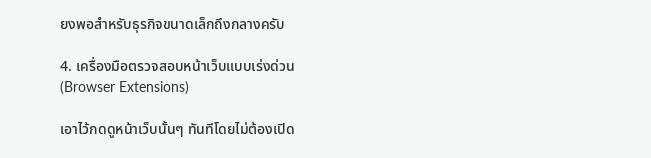ยงพอสำหรับธุรกิจขนาดเล็กถึงกลางครับ

4. เครื่องมือตรวจสอบหน้าเว็บแบบเร่งด่วน (Browser Extensions)

เอาไว้กดดูหน้าเว็บนั้นๆ ทันทีโดยไม่ต้องเปิด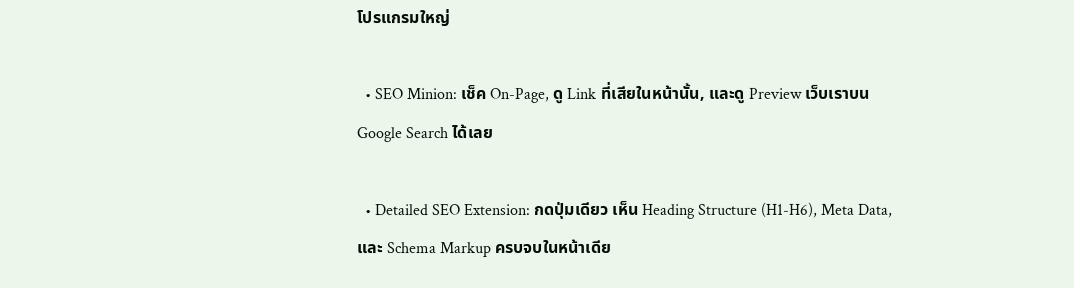โปรแกรมใหญ่

  • SEO Minion: เช็ค On-Page, ดู Link ที่เสียในหน้านั้น, และดู Preview เว็บเราบน Google Search ได้เลย

  • Detailed SEO Extension: กดปุ่มเดียว เห็น Heading Structure (H1-H6), Meta Data, และ Schema Markup ครบจบในหน้าเดีย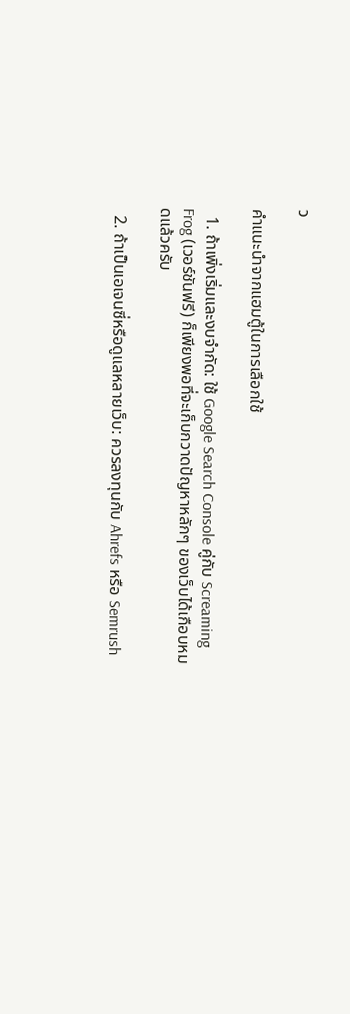ว

คำแนะนำจากแฮมตู้ในการเลือกใช้

  1. ถ้าเพิ่งเริ่มและงบจำกัด: ใช้ Google Search Console คู่กับ Screaming Frog (เวอร์ชันฟรี) ก็เพียงพอที่จะเก็บกวาดปัญหาหลักๆ ของเว็บได้เกือบหมดแล้วครับ

  2. ถ้าเป็นเอเจนซี่หรือดูแลหลายเว็บ: ควรลงทุนกับ Ahrefs หรือ Semrush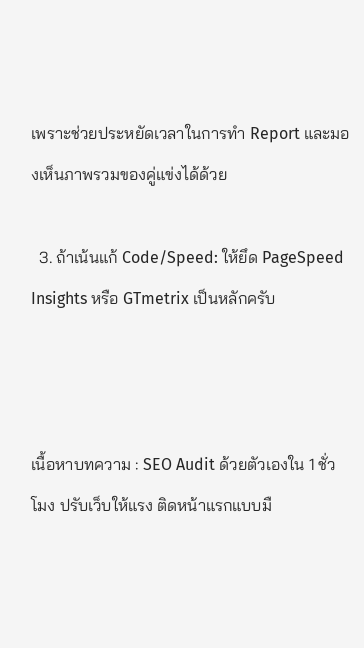เพราะช่วยประหยัดเวลาในการทำ Report และมองเห็นภาพรวมของคู่แข่งได้ด้วย

  3. ถ้าเน้นแก้ Code/Speed: ให้ยึด PageSpeed Insights หรือ GTmetrix เป็นหลักครับ



เนื้อหาบทความ : SEO Audit ด้วยตัวเองใน 1 ชั่วโมง ปรับเว็บให้แรง ติดหน้าแรกแบบมื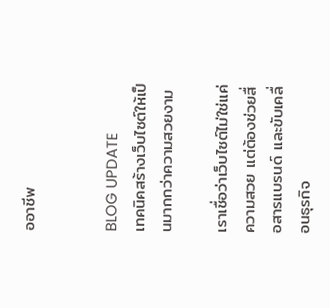ออาชีพ


BLOG UPDATE
เทคนิคสร้างเว็บไซต์ให้เป็นมากกว่าความสวยงาม

เราเชื่อว่าเว็บไซต์ไม่ใช่แค่ความสวย แต่ต้องช่วยสื่อสารแบรนด์ และขับเคลื่อนธุรกิจ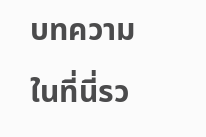บทความในที่นี่รว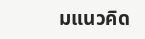มแนวคิด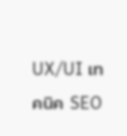UX/UI เทคนิค SEO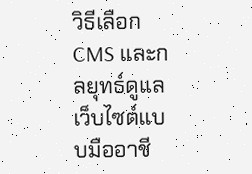วิธีเลือก CMS และกลยุทธ์ดูแลเว็บไซต์แบบมืออาชี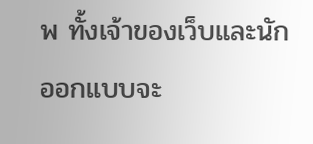พ ทั้งเจ้าของเว็บและนักออกแบบจะ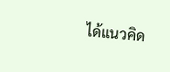ได้แนวคิด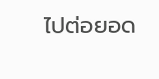ไปต่อยอด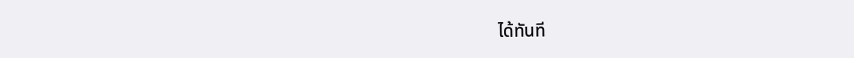ได้ทันที